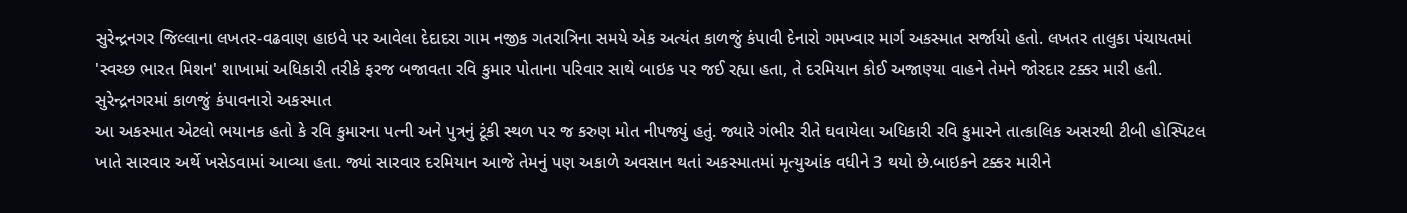સુરેન્દ્રનગર જિલ્લાના લખતર-વઢવાણ હાઇવે પર આવેલા દેદાદરા ગામ નજીક ગતરાત્રિના સમયે એક અત્યંત કાળજું કંપાવી દેનારો ગમખ્વાર માર્ગ અકસ્માત સર્જાયો હતો. લખતર તાલુકા પંચાયતમાં 'સ્વચ્છ ભારત મિશન' શાખામાં અધિકારી તરીકે ફરજ બજાવતા રવિ કુમાર પોતાના પરિવાર સાથે બાઇક પર જઈ રહ્યા હતા, તે દરમિયાન કોઈ અજાણ્યા વાહને તેમને જોરદાર ટક્કર મારી હતી.
સુરેન્દ્રનગરમાં કાળજું કંપાવનારો અકસ્માત
આ અકસ્માત એટલો ભયાનક હતો કે રવિ કુમારના પત્ની અને પુત્રનું ટૂંકી સ્થળ પર જ કરુણ મોત નીપજ્યું હતું. જ્યારે ગંભીર રીતે ઘવાયેલા અધિકારી રવિ કુમારને તાત્કાલિક અસરથી ટીબી હોસ્પિટલ ખાતે સારવાર અર્થે ખસેડવામાં આવ્યા હતા. જ્યાં સારવાર દરમિયાન આજે તેમનું પણ અકાળે અવસાન થતાં અકસ્માતમાં મૃત્યુઆંક વધીને 3 થયો છે.બાઇકને ટક્કર મારીને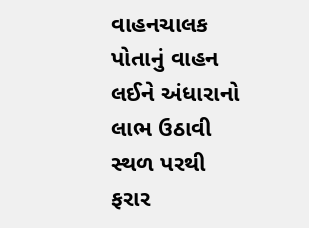વાહનચાલક પોતાનું વાહન લઈને અંધારાનો લાભ ઉઠાવી સ્થળ પરથી ફરાર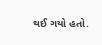થઈ ગયો હતો.